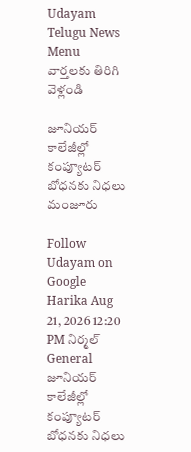Udayam Telugu News
Menu
వార్తలకు తిరిగి వెళ్లండి

జూనియర్‌ కాలేజీల్లో కంప్యూటర్‌ బోధనకు నిధలు మంజూరు

Follow Udayam on Google
Harika Aug 21, 2026 12:20 PM నిర్మల్ General
జూనియర్‌ కాలేజీల్లో కంప్యూటర్‌ బోధనకు నిధలు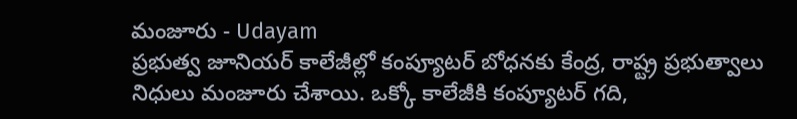మంజూరు - Udayam
ప్రభుత్వ జూనియర్‌ కాలేజీల్లో కంప్యూటర్‌ బోధనకు కేంద్ర, రాష్ట్ర ప్రభుత్వాలు నిధులు మంజూరు చేశాయి. ఒక్కో కాలేజీకి కంప్యూటర్‌ గది,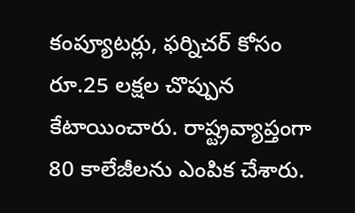కంప్యూటర్లు, ఫర్నిచర్‌ కోసం రూ.25 లక్షల చొప్పున కేటాయించారు. రాష్ట్రవ్యాప్తంగా 80 కాలేజీలను ఎంపిక చేశారు.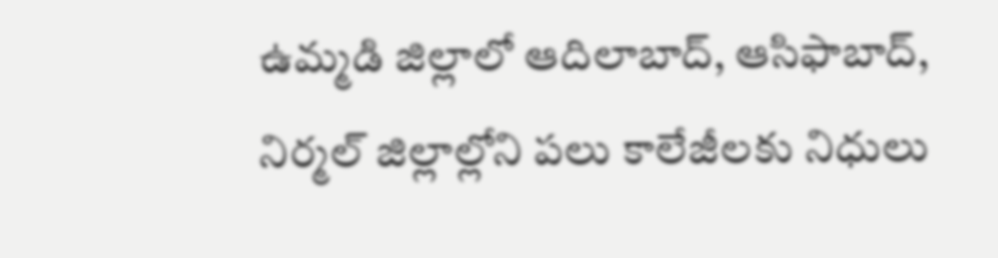ఉమ్మడి జిల్లాలో ఆదిలాబాద్‌, ఆసిఫాబాద్‌, నిర్మల్‌ జిల్లాల్లోని పలు కాలేజీలకు నిధులు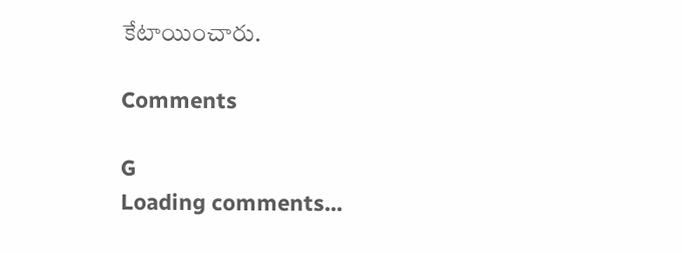కేటాయించారు.

Comments

G
Loading comments...